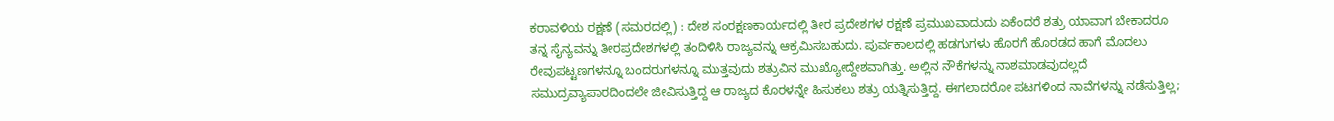ಕರಾವಳಿಯ ರಕ್ಷಣೆ (ಸಮರದಲ್ಲಿ) : ದೇಶ ಸಂರಕ್ಷಣಕಾರ್ಯದಲ್ಲಿ ತೀರ ಪ್ರದೇಶಗಳ ರಕ್ಷಣೆ ಪ್ರಮುಖವಾದುದು ಏಕೆಂದರೆ ಶತ್ರು ಯಾವಾಗ ಬೇಕಾದರೂ ತನ್ನ ಸೈನ್ಯವನ್ನು ತೀರಪ್ರದೇಶಗಳಲ್ಲಿ ತಂದಿಳಿಸಿ ರಾಜ್ಯವನ್ನು ಆಕ್ರಮಿಸಬಹುದು. ಪುರ್ವಕಾಲದಲ್ಲಿ ಹಡಗುಗಳು ಹೊರಗೆ ಹೊರಡದ ಹಾಗೆ ಮೊದಲು ರೇವುಪಟ್ಟಣಗಳನ್ನೂ ಬಂದರುಗಳನ್ನೂ ಮುತ್ತವುದು ಶತ್ರುವಿನ ಮುಖ್ಯೋದ್ದೇಶವಾಗಿತ್ತು. ಅಲ್ಲಿನ ನೌಕೆಗಳನ್ನು ನಾಶಮಾಡವುದಲ್ಲದೆ ಸಮುದ್ರವ್ಯಾಪಾರದಿಂದಲೇ ಜೀವಿಸುತ್ತಿದ್ದ ಆ ರಾಜ್ಯದ ಕೊರಳನ್ನೇ ಹಿಸುಕಲು ಶತ್ರು ಯತ್ನಿಸುತ್ತಿದ್ದ. ಈಗಲಾದರೋ ಪಟಗಳಿಂದ ನಾವೆಗಳನ್ನು ನಡೆಸುತ್ತಿಲ್ಲ;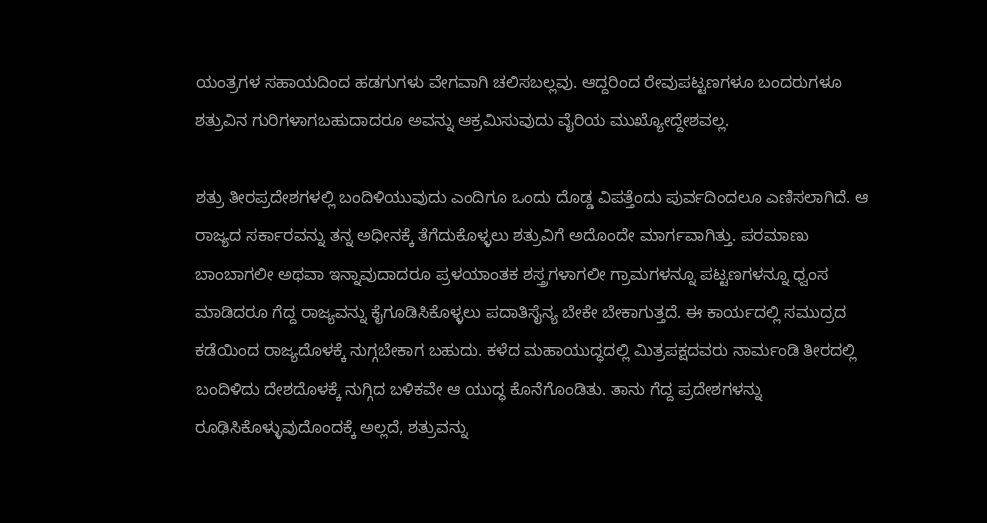ಯಂತ್ರಗಳ ಸಹಾಯದಿಂದ ಹಡಗುಗಳು ವೇಗವಾಗಿ ಚಲಿಸಬಲ್ಲವು. ಆದ್ದರಿಂದ ರೇವುಪಟ್ಟಣಗಳೂ ಬಂದರುಗಳೂ ಶತ್ರುವಿನ ಗುರಿಗಳಾಗಬಹುದಾದರೂ ಅವನ್ನು ಆಕ್ರಮಿಸುವುದು ವೈರಿಯ ಮುಖ್ಯೋದ್ದೇಶವಲ್ಲ.

ಶತ್ರು ತೀರಪ್ರದೇಶಗಳಲ್ಲಿ ಬಂದಿಳಿಯುವುದು ಎಂದಿಗೂ ಒಂದು ದೊಡ್ಡ ವಿಪತ್ತೆಂದು ಪುರ್ವದಿಂದಲೂ ಎಣಿಸಲಾಗಿದೆ. ಆ ರಾಜ್ಯದ ಸರ್ಕಾರವನ್ನು ತನ್ನ ಅಧೀನಕ್ಕೆ ತೆಗೆದುಕೊಳ್ಳಲು ಶತ್ರುವಿಗೆ ಅದೊಂದೇ ಮಾರ್ಗವಾಗಿತ್ತು. ಪರಮಾಣು ಬಾಂಬಾಗಲೀ ಅಥವಾ ಇನ್ನಾವುದಾದರೂ ಪ್ರಳಯಾಂತಕ ಶಸ್ತ್ರಗಳಾಗಲೀ ಗ್ರಾಮಗಳನ್ನೂ ಪಟ್ಟಣಗಳನ್ನೂ ಧ್ವಂಸ ಮಾಡಿದರೂ ಗೆದ್ದ ರಾಜ್ಯವನ್ನು ಕೈಗೂಡಿಸಿಕೊಳ್ಳಲು ಪದಾತಿಸೈನ್ಯ ಬೇಕೇ ಬೇಕಾಗುತ್ತದೆ. ಈ ಕಾರ್ಯದಲ್ಲಿ ಸಮುದ್ರದ ಕಡೆಯಿಂದ ರಾಜ್ಯದೊಳಕ್ಕೆ ನುಗ್ಗಬೇಕಾಗ ಬಹುದು. ಕಳೆದ ಮಹಾಯುದ್ಧದಲ್ಲಿ ಮಿತ್ರಪಕ್ಷದವರು ನಾರ್ಮಂಡಿ ತೀರದಲ್ಲಿ ಬಂದಿಳಿದು ದೇಶದೊಳಕ್ಕೆ ನುಗ್ಗಿದ ಬಳಿಕವೇ ಆ ಯುದ್ಧ ಕೊನೆಗೊಂಡಿತು. ತಾನು ಗೆದ್ದ ಪ್ರದೇಶಗಳನ್ನು ರೂಢಿಸಿಕೊಳ್ಳುವುದೊಂದಕ್ಕೆ ಅಲ್ಲದೆ, ಶತ್ರುವನ್ನು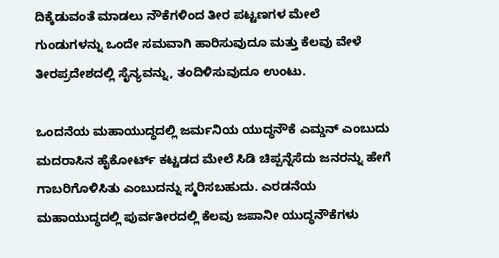ದಿಕ್ಕೆಡುವಂತೆ ಮಾಡಲು ನೌಕೆಗಳಿಂದ ತೀರ ಪಟ್ಟಣಗಳ ಮೇಲೆ ಗುಂಡುಗಳನ್ನು ಒಂದೇ ಸಮವಾಗಿ ಹಾರಿಸುವುದೂ ಮತ್ತು ಕೆಲವು ವೇಳೆ ತೀರಪ್ರದೇಶದಲ್ಲಿ ಸೈನ್ಯವನ್ನು, ತಂದಿಳಿಸುವುದೂ ಉಂಟು.

ಒಂದನೆಯ ಮಹಾಯುದ್ಧದಲ್ಲಿ ಜರ್ಮನಿಯ ಯುದ್ಧನೌಕೆ ಎಮ್ಡನ್ ಎಂಬುದು ಮದರಾಸಿನ ಹೈಕೋರ್ಟ್ ಕಟ್ಟಡದ ಮೇಲೆ ಸಿಡಿ ಚಿಪ್ಪನ್ನೆಸೆದು ಜನರನ್ನು ಹೇಗೆ ಗಾಬರಿಗೊಳಿಸಿತು ಎಂಬುದನ್ನು ಸ್ಮರಿಸಬಹುದು. ಎರಡನೆಯ ಮಹಾಯುದ್ಧದಲ್ಲಿ ಪುರ್ವತೀರದಲ್ಲಿ ಕೆಲವು ಜಪಾನೀ ಯುದ್ಧನೌಕೆಗಳು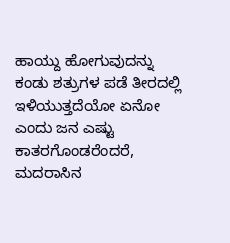ಹಾಯ್ದು ಹೋಗುವುದನ್ನು ಕಂಡು ಶತ್ರುಗಳ ಪಡೆ ತೀರದಲ್ಲಿ ಇಳಿಯುತ್ತದೆಯೋ ಏನೋ ಎಂದು ಜನ ಎಷ್ಟು ಕಾತರಗೊಂಡರೆಂದರೆ, ಮದರಾಸಿನ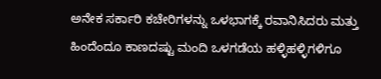ಅನೇಕ ಸರ್ಕಾರಿ ಕಚೇರಿಗಳನ್ನು ಒಳಭಾಗಕ್ಕೆ ರವಾನಿಸಿದರು ಮತ್ತು ಹಿಂದೆಂದೂ ಕಾಣದಷ್ಟು ಮಂದಿ ಒಳಗಡೆಯ ಹಳ್ಳಿಹಳ್ಳಿಗಳಿಗೂ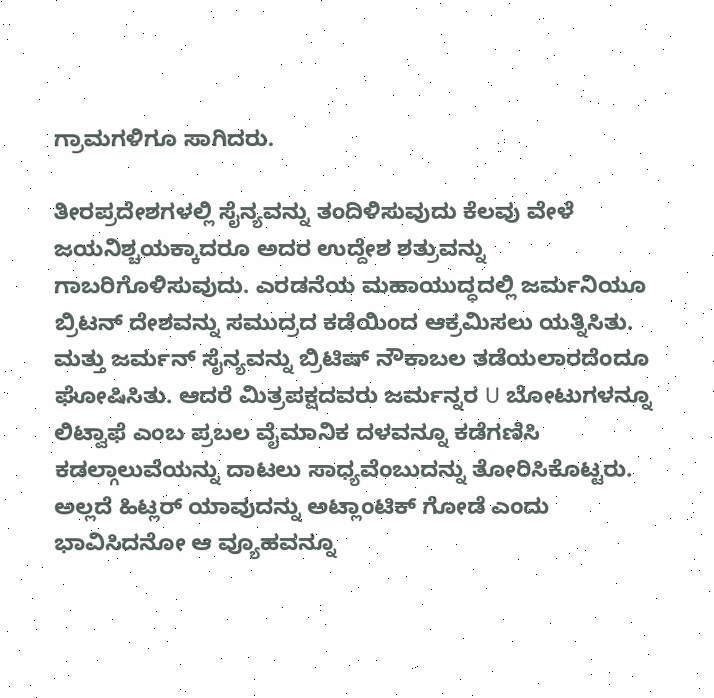ಗ್ರಾಮಗಳಿಗೂ ಸಾಗಿದರು.

ತೀರಪ್ರದೇಶಗಳಲ್ಲಿ ಸೈನ್ಯವನ್ನು ತಂದಿಳಿಸುವುದು ಕೆಲವು ವೇಳೆ ಜಯನಿಶ್ಚಯಕ್ಕಾದರೂ ಅದರ ಉದ್ದೇಶ ಶತ್ರುವನ್ನು ಗಾಬರಿಗೊಳಿಸುವುದು. ಎರಡನೆಯ ಮಹಾಯುದ್ಧದಲ್ಲಿ ಜರ್ಮನಿಯೂ ಬ್ರಿಟನ್ ದೇಶವನ್ನು ಸಮುದ್ರದ ಕಡೆಯಿಂದ ಆಕ್ರಮಿಸಲು ಯತ್ನಿಸಿತು. ಮತ್ತು ಜರ್ಮನ್ ಸೈನ್ಯವನ್ನು ಬ್ರಿಟಿಷ್ ನೌಕಾಬಲ ತಡೆಯಲಾರದೆಂದೂ ಘೋಷಿಸಿತು. ಆದರೆ ಮಿತ್ರಪಕ್ಷದವರು ಜರ್ಮನ್ನರ U ಬೋಟುಗಳನ್ನೂ ಲಿಟ್ವಾಫೆ ಎಂಬ ಪ್ರಬಲ ವೈಮಾನಿಕ ದಳವನ್ನೂ ಕಡೆಗಣಿಸಿ ಕಡಲ್ಗಾಲುವೆಯನ್ನು ದಾಟಲು ಸಾಧ್ಯವೆಂಬುದನ್ನು ತೋರಿಸಿಕೊಟ್ಟರು. ಅಲ್ಲದೆ ಹಿಟ್ಲರ್ ಯಾವುದನ್ನು ಅಟ್ಲಾಂಟಿಕ್ ಗೋಡೆ ಎಂದು ಭಾವಿಸಿದನೋ ಆ ವ್ಯೂಹವನ್ನೂ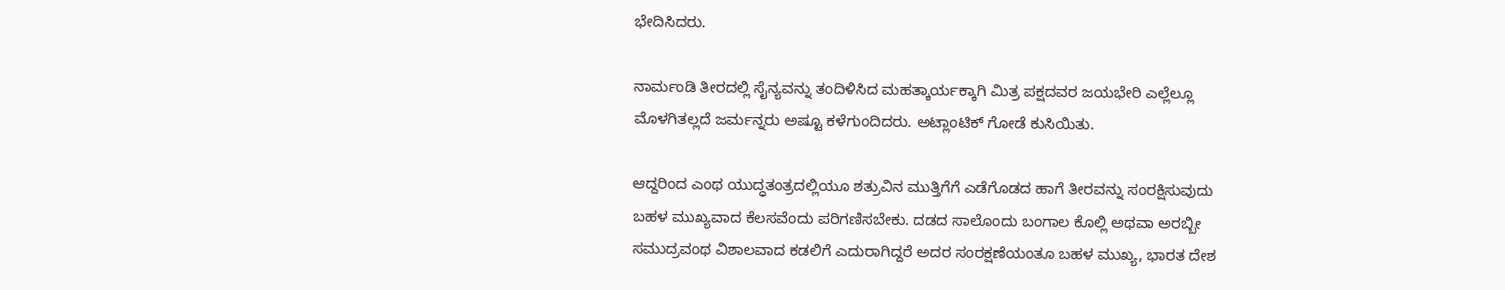ಭೇದಿಸಿದರು.

ನಾರ್ಮಂಡಿ ತೀರದಲ್ಲಿ ಸೈನ್ಯವನ್ನು ತಂದಿಳಿಸಿದ ಮಹತ್ಕಾರ್ಯಕ್ಕಾಗಿ ಮಿತ್ರ ಪಕ್ಷದವರ ಜಯಭೇರಿ ಎಲ್ಲೆಲ್ಲೂ ಮೊಳಗಿತಲ್ಲದೆ ಜರ್ಮನ್ನರು ಅಷ್ಟೂ ಕಳೆಗುಂದಿದರು. ಅಟ್ಲಾಂಟಿಕ್ ಗೋಡೆ ಕುಸಿಯಿತು.

ಆದ್ದರಿಂದ ಎಂಥ ಯುದ್ಧತಂತ್ರದಲ್ಲಿಯೂ ಶತ್ರುವಿನ ಮುತ್ತಿಗೆಗೆ ಎಡೆಗೊಡದ ಹಾಗೆ ತೀರವನ್ನು ಸಂರಕ್ಷಿಸುವುದು ಬಹಳ ಮುಖ್ಯವಾದ ಕೆಲಸವೆಂದು ಪರಿಗಣಿಸಬೇಕು. ದಡದ ಸಾಲೊಂದು ಬಂಗಾಲ ಕೊಲ್ಲಿ ಅಥವಾ ಅರಬ್ಬೀ ಸಮುದ್ರವಂಥ ವಿಶಾಲವಾದ ಕಡಲಿಗೆ ಎದುರಾಗಿದ್ದರೆ ಅದರ ಸಂರಕ್ಷಣೆಯಂತೂ ಬಹಳ ಮುಖ್ಯ, ಭಾರತ ದೇಶ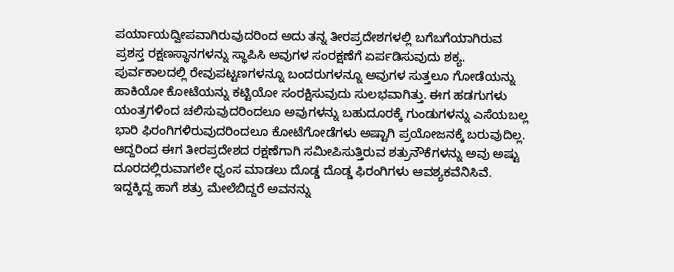ಪರ್ಯಾಯದ್ವೀಪವಾಗಿರುವುದರಿಂದ ಅದು ತನ್ನ ತೀರಪ್ರದೇಶಗಳಲ್ಲಿ ಬಗೆಬಗೆಯಾಗಿರುವ ಪ್ರಶಸ್ತ ರಕ್ಷಣಸ್ಥಾನಗಳನ್ನು ಸ್ಥಾಪಿಸಿ ಅವುಗಳ ಸಂರಕ್ಷಣೆಗೆ ಏರ್ಪಡಿಸುವುದು ಶಕ್ಯ. ಪುರ್ವಕಾಲದಲ್ಲಿ ರೇವುಪಟ್ಟಣಗಳನ್ನೂ ಬಂದರುಗಳನ್ನೂ ಅವುಗಳ ಸುತ್ತಲೂ ಗೋಡೆಯನ್ನು ಹಾಕಿಯೋ ಕೋಟೆಯನ್ನು ಕಟ್ಟಿಯೋ ಸಂರಕ್ಷಿಸುವುದು ಸುಲಭವಾಗಿತ್ತು. ಈಗ ಹಡಗುಗಳು ಯಂತ್ರಗಳಿಂದ ಚಲಿಸುವುದರಿಂದಲೂ ಅವುಗಳನ್ನು ಬಹುದೂರಕ್ಕೆ ಗುಂಡುಗಳನ್ನು ಎಸೆಯಬಲ್ಲ ಭಾರಿ ಫಿರಂಗಿಗಳಿರುವುದರಿಂದಲೂ ಕೋಟೆಗೋಡೆಗಳು ಅಷ್ಟಾಗಿ ಪ್ರಯೋಜನಕ್ಕೆ ಬರುವುದಿಲ್ಲ. ಆದ್ದರಿಂದ ಈಗ ತೀರಪ್ರದೇಶದ ರಕ್ಷಣೆಗಾಗಿ ಸಮೀಪಿಸುತ್ತಿರುವ ಶತ್ರುನೌಕೆಗಳನ್ನು ಅವು ಅಷ್ಟು ದೂರದಲ್ಲಿರುವಾಗಲೇ ಧ್ವಂಸ ಮಾಡಲು ದೊಡ್ಡ ದೊಡ್ಡ ಫಿರಂಗಿಗಳು ಆವಶ್ಯಕವೆನಿಸಿವೆ. ಇದ್ದಕ್ಕಿದ್ದ ಹಾಗೆ ಶತ್ರು ಮೇಲೆಬಿದ್ದರೆ ಅವನನ್ನು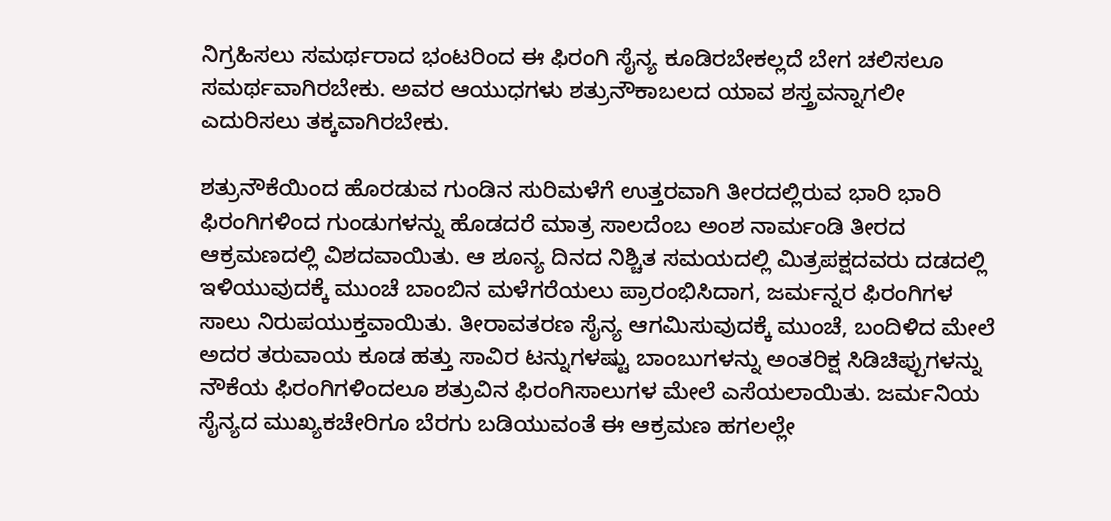ನಿಗ್ರಹಿಸಲು ಸಮರ್ಥರಾದ ಭಂಟರಿಂದ ಈ ಫಿರಂಗಿ ಸೈನ್ಯ ಕೂಡಿರಬೇಕಲ್ಲದೆ ಬೇಗ ಚಲಿಸಲೂ ಸಮರ್ಥವಾಗಿರಬೇಕು. ಅವರ ಆಯುಧಗಳು ಶತ್ರುನೌಕಾಬಲದ ಯಾವ ಶಸ್ತ್ರವನ್ನಾಗಲೀ ಎದುರಿಸಲು ತಕ್ಕವಾಗಿರಬೇಕು.

ಶತ್ರುನೌಕೆಯಿಂದ ಹೊರಡುವ ಗುಂಡಿನ ಸುರಿಮಳೆಗೆ ಉತ್ತರವಾಗಿ ತೀರದಲ್ಲಿರುವ ಭಾರಿ ಭಾರಿ ಫಿರಂಗಿಗಳಿಂದ ಗುಂಡುಗಳನ್ನು ಹೊಡದರೆ ಮಾತ್ರ ಸಾಲದೆಂಬ ಅಂಶ ನಾರ್ಮಂಡಿ ತೀರದ ಆಕ್ರಮಣದಲ್ಲಿ ವಿಶದವಾಯಿತು. ಆ ಶೂನ್ಯ ದಿನದ ನಿಶ್ಚಿತ ಸಮಯದಲ್ಲಿ ಮಿತ್ರಪಕ್ಷದವರು ದಡದಲ್ಲಿ ಇಳಿಯುವುದಕ್ಕೆ ಮುಂಚೆ ಬಾಂಬಿನ ಮಳೆಗರೆಯಲು ಪ್ರಾರಂಭಿಸಿದಾಗ, ಜರ್ಮನ್ನರ ಫಿರಂಗಿಗಳ ಸಾಲು ನಿರುಪಯುಕ್ತವಾಯಿತು. ತೀರಾವತರಣ ಸೈನ್ಯ ಆಗಮಿಸುವುದಕ್ಕೆ ಮುಂಚೆ, ಬಂದಿಳಿದ ಮೇಲೆ ಅದರ ತರುವಾಯ ಕೂಡ ಹತ್ತು ಸಾವಿರ ಟನ್ನುಗಳಷ್ಟು ಬಾಂಬುಗಳನ್ನು ಅಂತರಿಕ್ಷ ಸಿಡಿಚಿಪ್ಪುಗಳನ್ನು ನೌಕೆಯ ಫಿರಂಗಿಗಳಿಂದಲೂ ಶತ್ರುವಿನ ಫಿರಂಗಿಸಾಲುಗಳ ಮೇಲೆ ಎಸೆಯಲಾಯಿತು. ಜರ್ಮನಿಯ ಸೈನ್ಯದ ಮುಖ್ಯಕಚೇರಿಗೂ ಬೆರಗು ಬಡಿಯುವಂತೆ ಈ ಆಕ್ರಮಣ ಹಗಲಲ್ಲೇ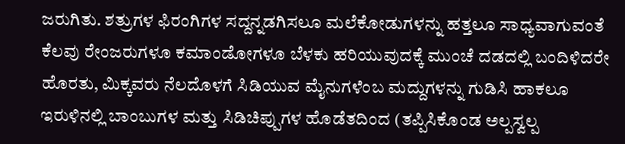ಜರುಗಿತು. ಶತ್ರುಗಳ ಫಿರಂಗಿಗಳ ಸದ್ದನ್ನಡಗಿಸಲೂ ಮಲೆಕೋಡುಗಳನ್ನು ಹತ್ತಲೂ ಸಾಧ್ಯವಾಗುವಂತೆ ಕೆಲವು ರೇಂಜರುಗಳೂ ಕಮಾಂಡೋಗಳೂ ಬೆಳಕು ಹರಿಯುವುದಕ್ಕೆ ಮುಂಚೆ ದಡದಲ್ಲಿ ಬಂದಿಳಿದರೇ ಹೊರತು, ಮಿಕ್ಕವರು ನೆಲದೊಳಗೆ ಸಿಡಿಯುವ ಮೈನುಗಳೆಂಬ ಮದ್ದುಗಳನ್ನು ಗುಡಿಸಿ ಹಾಕಲೂ ಇರುಳಿನಲ್ಲಿ ಬಾಂಬುಗಳ ಮತ್ತು ಸಿಡಿಚಿಪ್ಪುಗಳ ಹೊಡೆತದಿಂದ (ತಪ್ಪಿಸಿಕೊಂಡ ಅಲ್ಪಸ್ವಲ್ಪ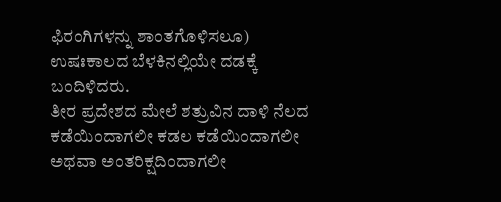ಫಿರಂಗಿಗಳನ್ನು ಶಾಂತಗೊಳಿಸಲೂ) ಉಷಃಕಾಲದ ಬೆಳಕಿನಲ್ಲಿಯೇ ದಡಕ್ಕೆ ಬಂದಿಳಿದರು.
ತೀರ ಪ್ರದೇಶದ ಮೇಲೆ ಶತ್ರುವಿನ ದಾಳಿ ನೆಲದ ಕಡೆಯಿಂದಾಗಲೀ ಕಡಲ ಕಡೆಯಿಂದಾಗಲೀ ಅಥವಾ ಅಂತರಿಕ್ಷದಿಂದಾಗಲೀ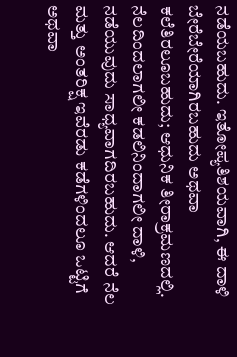ನಡೆಯಬಹುದು. ಇತೋಪ್ಯತಿಶಯವಾಗಿ, ಈ ದಾಳಿ ಬೇರೆಬೇರೆಯಾಗಿರಬಹುದು ಅಥವಾ ಕಲೆತಿರಲೂಬಹುದು; ಆಧುನಿಕ ತೀರಾಕ್ರಮಣದಲ್ಲಿ. ನೆಲದಿಂದಲಾಗಲೀ ಕಡಲಿನಿಂದಾಗಲೀ ದಾಳಿ, ನಡೆಯುವುದು ಸಾಧ್ಯವಾಗದಿರಬಹುದು. ಆದರೆ ನೆಲ ಮತ್ತು ಅಂತರಿಕ್ಷ ಇವೆರಡು ಕಡೆಗಳಿಂದಲೂ ಒಟ್ಟಿಗೆ ಅಥವಾ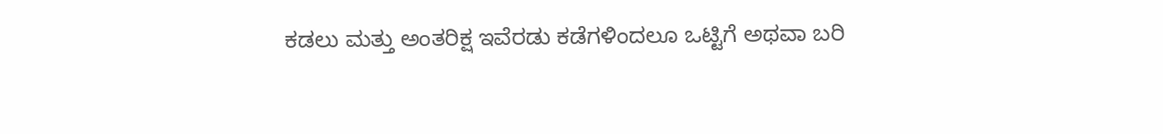ಕಡಲು ಮತ್ತು ಅಂತರಿಕ್ಷ ಇವೆರಡು ಕಡೆಗಳಿಂದಲೂ ಒಟ್ಟಿಗೆ ಅಥವಾ ಬರಿ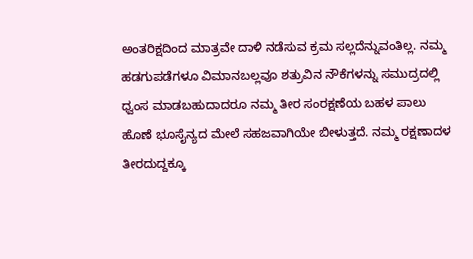ಅಂತರಿಕ್ಷದಿಂದ ಮಾತ್ರವೇ ದಾಳಿ ನಡೆಸುವ ಕ್ರಮ ಸಲ್ಲದೆನ್ನುವಂತಿಲ್ಲ. ನಮ್ಮ ಹಡಗುಪಡೆಗಳೂ ವಿಮಾನಬಲ್ಲವೂ ಶತ್ರುವಿನ ನೌಕೆಗಳನ್ನು ಸಮುದ್ರದಲ್ಲಿ ಧ್ವಂಸ ಮಾಡಬಹುದಾದರೂ ನಮ್ಮ ತೀರ ಸಂರಕ್ಷಣೆಯ ಬಹಳ ಪಾಲು ಹೊಣೆ ಭೂಸೈನ್ಯದ ಮೇಲೆ ಸಹಜವಾಗಿಯೇ ಬೀಳುತ್ತದೆ. ನಮ್ಮ ರಕ್ಷಣಾದಳ ತೀರದುದ್ದಕ್ಕೂ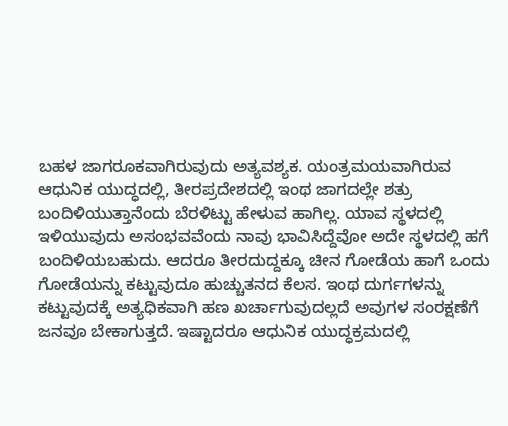ಬಹಳ ಜಾಗರೂಕವಾಗಿರುವುದು ಅತ್ಯವಶ್ಯಕ. ಯಂತ್ರಮಯವಾಗಿರುವ ಆಧುನಿಕ ಯುದ್ಧದಲ್ಲಿ, ತೀರಪ್ರದೇಶದಲ್ಲಿ ಇಂಥ ಜಾಗದಲ್ಲೇ ಶತ್ರು ಬಂದಿಳಿಯುತ್ತಾನೆಂದು ಬೆರಳಿಟ್ಟು ಹೇಳುವ ಹಾಗಿಲ್ಲ. ಯಾವ ಸ್ಥಳದಲ್ಲಿ ಇಳಿಯುವುದು ಅಸಂಭವವೆಂದು ನಾವು ಭಾವಿಸಿದ್ದೆವೋ ಅದೇ ಸ್ಥಳದಲ್ಲಿ ಹಗೆ ಬಂದಿಳಿಯಬಹುದು. ಆದರೂ ತೀರದುದ್ದಕ್ಕೂ ಚೀನ ಗೋಡೆಯ ಹಾಗೆ ಒಂದು ಗೋಡೆಯನ್ನು ಕಟ್ಟುವುದೂ ಹುಚ್ಚುತನದ ಕೆಲಸ. ಇಂಥ ದುರ್ಗಗಳನ್ನು ಕಟ್ಟುವುದಕ್ಕೆ ಅತ್ಯಧಿಕವಾಗಿ ಹಣ ಖರ್ಚಾಗುವುದಲ್ಲದೆ ಅವುಗಳ ಸಂರಕ್ಷಣೆಗೆ ಜನವೂ ಬೇಕಾಗುತ್ತದೆ. ಇಷ್ಟಾದರೂ ಆಧುನಿಕ ಯುದ್ಧಕ್ರಮದಲ್ಲಿ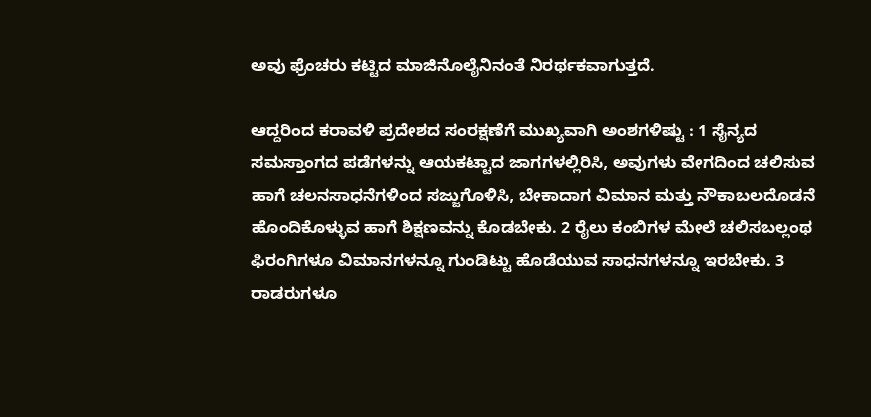ಅವು ಫ್ರೆಂಚರು ಕಟ್ಟಿದ ಮಾಜಿನೊಲೈನಿನಂತೆ ನಿರರ್ಥಕವಾಗುತ್ತದೆ.

ಆದ್ದರಿಂದ ಕರಾವಳಿ ಪ್ರದೇಶದ ಸಂರಕ್ಷಣೆಗೆ ಮುಖ್ಯವಾಗಿ ಅಂಶಗಳಿಷ್ಟು : 1 ಸೈನ್ಯದ ಸಮಸ್ತಾಂಗದ ಪಡೆಗಳನ್ನು ಆಯಕಟ್ಟಾದ ಜಾಗಗಳಲ್ಲಿರಿಸಿ, ಅವುಗಳು ವೇಗದಿಂದ ಚಲಿಸುವ ಹಾಗೆ ಚಲನಸಾಧನೆಗಳಿಂದ ಸಜ್ಜುಗೊಳಿಸಿ, ಬೇಕಾದಾಗ ವಿಮಾನ ಮತ್ತು ನೌಕಾಬಲದೊಡನೆ ಹೊಂದಿಕೊಳ್ಳುವ ಹಾಗೆ ಶಿಕ್ಷಣವನ್ನು ಕೊಡಬೇಕು. 2 ರೈಲು ಕಂಬಿಗಳ ಮೇಲೆ ಚಲಿಸಬಲ್ಲಂಥ ಫಿರಂಗಿಗಳೂ ವಿಮಾನಗಳನ್ನೂ ಗುಂಡಿಟ್ಟು ಹೊಡೆಯುವ ಸಾಧನಗಳನ್ನೂ ಇರಬೇಕು. 3 ರಾಡರುಗಳೂ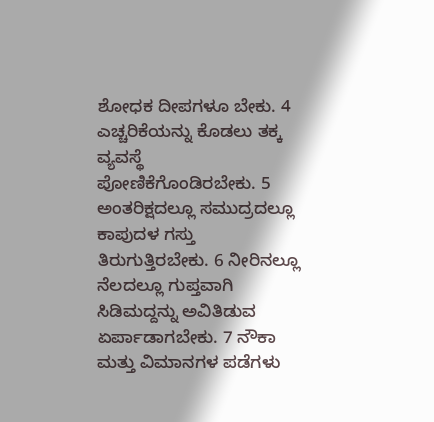ಶೋಧಕ ದೀಪಗಳೂ ಬೇಕು. 4 ಎಚ್ಚರಿಕೆಯನ್ನು ಕೊಡಲು ತಕ್ಕ ವ್ಯವಸ್ಥೆ ಪೋಣಿಕೆಗೊಂಡಿರಬೇಕು. 5 ಅಂತರಿಕ್ಷದಲ್ಲೂ ಸಮುದ್ರದಲ್ಲೂ ಕಾಪುದಳ ಗಸ್ತು ತಿರುಗುತ್ತಿರಬೇಕು. 6 ನೀರಿನಲ್ಲೂ ನೆಲದಲ್ಲೂ ಗುಪ್ತವಾಗಿ ಸಿಡಿಮದ್ದನ್ನು ಅವಿತಿಡುವ ಏರ್ಪಾಡಾಗಬೇಕು. 7 ನೌಕಾ ಮತ್ತು ವಿಮಾನಗಳ ಪಡೆಗಳು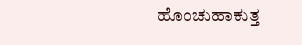ಹೊಂಚುಹಾಕುತ್ತ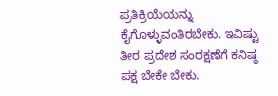ಪ್ರತಿಕ್ರಿಯೆಯನ್ನು ಕೈಗೊಳ್ಳುವಂತಿರಬೇಕು. ಇವಿಷ್ಟು ತೀರ ಪ್ರದೇಶ ಸಂರಕ್ಷಣೆಗೆ ಕನಿಷ್ಠ ಪಕ್ಷ ಬೇಕೇ ಬೇಕು.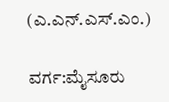(ಎ.ಎನ್.ಎಸ್.ಎಂ.)

ವರ್ಗ:ಮೈಸೂರು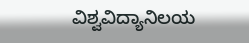ವಿಶ್ವವಿದ್ಯಾನಿಲಯ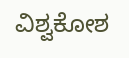ವಿಶ್ವಕೋಶ